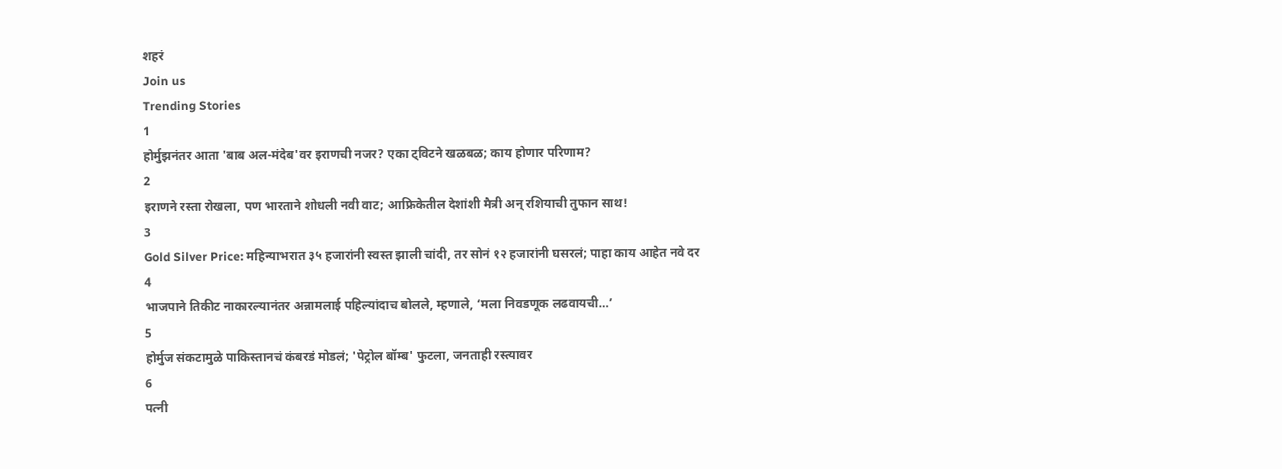शहरं
Join us
Trending Stories
1
होर्मुझनंतर आता 'बाब अल-मंदेब'वर इराणची नजर? एका ट्विटने खळबळ; काय होणार परिणाम?
2
इराणने रस्ता रोखला, पण भारताने शोधली नवी वाट; आफ्रिकेतील देशांशी मैत्री अन् रशियाची तुफान साथ!
3
Gold Silver Price: महिन्याभरात ३५ हजारांनी स्वस्त झाली चांदी, तर सोनं १२ हजारांनी घसरलं; पाहा काय आहेत नवे दर
4
भाजपाने तिकीट नाकारल्यानंतर अन्नामलाई पहिल्यांदाच बोलले, म्हणाले, ‘मला निवडणूक लढवायची…’
5
होर्मुज संकटामुळे पाकिस्तानचं कंबरडं मोडलं; 'पेट्रोल बॉम्ब' फुटला, जनताही रस्त्यावर
6
पत्नी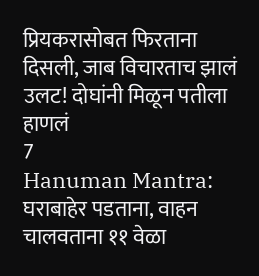प्रियकरासोबत फिरताना दिसली, जाब विचारताच झालं उलट! दोघांनी मिळून पतीला हाणलं
7
Hanuman Mantra: घराबाहेर पडताना, वाहन चालवताना ११ वेळा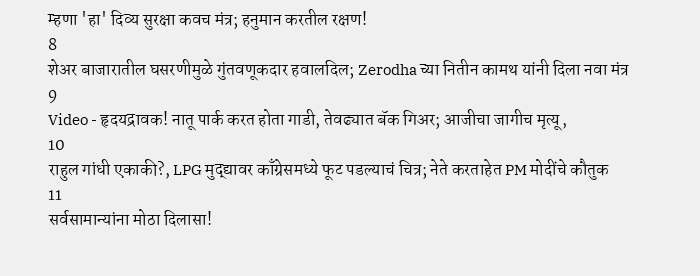म्हणा 'हा' दिव्य सुरक्षा कवच मंत्र; हनुमान करतील रक्षण!
8
शेअर बाजारातील घसरणीमुळे गुंतवणूकदार हवालदिल; Zerodha च्या नितीन कामथ यांनी दिला नवा मंत्र
9
Video - हृदयद्रावक! नातू पार्क करत होता गाडी, तेवढ्यात बॅक गिअर; आजीचा जागीच मृत्यू,
10
राहुल गांधी एकाकी?, LPG मुद्द्यावर काँग्रेसमध्ये फूट पडल्याचं चित्र; नेते करताहेत PM मोदींचे कौतुक
11
सर्वसामान्यांना मोठा दिलासा!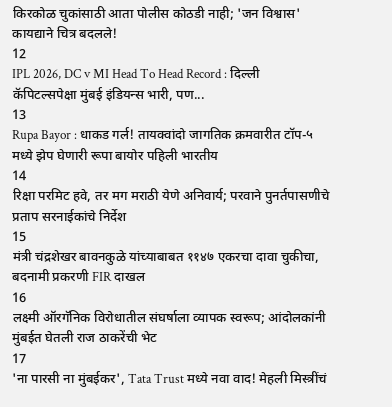किरकोळ चुकांसाठी आता पोलीस कोठडी नाही; 'जन विश्वास' कायद्याने चित्र बदलले!
12
IPL 2026, DC v MI Head To Head Record : दिल्ली कॅपिटल्सपेक्षा मुंबई इंडियन्स भारी, पण...
13
Rupa Bayor : धाकड गर्ल! तायक्वांदो जागतिक क्रमवारीत टॉप-५ मध्ये झेप घेणारी रूपा बायोर पहिली भारतीय
14
रिक्षा परमिट हवे, तर मग मराठी येणे अनिवार्य; परवाने पुनर्तपासणीचे प्रताप सरनाईकांचे निर्देश
15
मंत्री चंद्रशेखर बावनकुळे यांच्याबाबत ११४७ एकरचा दावा चुकीचा, बदनामी प्रकरणी FIR दाखल
16
लक्ष्मी ऑरगॅनिक विरोधातील संघर्षाला व्यापक स्वरूप; आंदोलकांनी मुंबईत घेतली राज ठाकरेंची भेट
17
'ना पारसी ना मुंबईकर', Tata Trust मध्ये नवा वाद! मेहली मिस्त्रींचं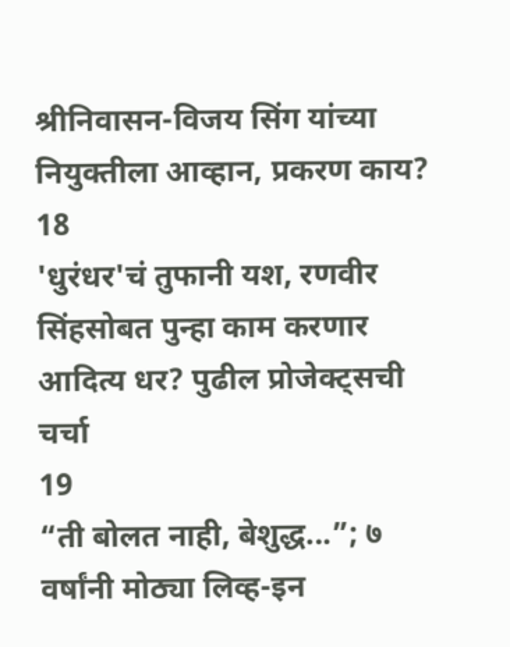श्रीनिवासन-विजय सिंग यांच्या नियुक्तीला आव्हान, प्रकरण काय?
18
'धुरंधर'चं तुफानी यश, रणवीर सिंहसोबत पुन्हा काम करणार आदित्य धर? पुढील प्रोजेक्ट्सची चर्चा
19
“ती बोलत नाही, बेशुद्ध...”; ७ वर्षांनी मोठ्या लिव्ह-इन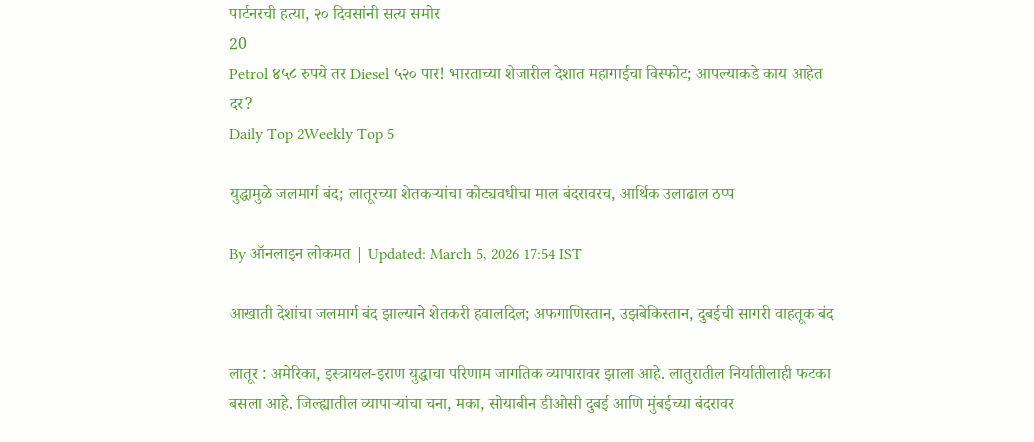पार्टनरची हत्या, २० दिवसांनी सत्य समोर
20
Petrol ४५८ रुपये तर Diesel ५२० पार! भारताच्या शेजारील देशात महागाईचा विस्फोट; आपल्याकडे काय आहेत दर?
Daily Top 2Weekly Top 5

युद्धामुळे जलमार्ग बंद; लातूरच्या शेतकऱ्यांचा कोट्यवधीचा माल बंदरावरच, आर्थिक उलाढाल ठप्प

By ऑनलाइन लोकमत | Updated: March 5, 2026 17:54 IST

आखाती देशांचा जलमार्ग बंद झाल्याने शेतकरी हवालदिल; अफगाणिस्तान, उझबेकिस्तान, दुबईची सागरी वाहतूक बंद

लातूर : अमेरिका, इस्त्रायल-इराण युद्धाचा परिणाम जागतिक व्यापारावर झाला आहे. लातुरातील निर्यातीलाही फटका बसला आहे. जिल्ह्यातील व्यापाऱ्यांचा चना, मका, सोयाबीन डीओसी दुबई आणि मुंबईच्या बंदरावर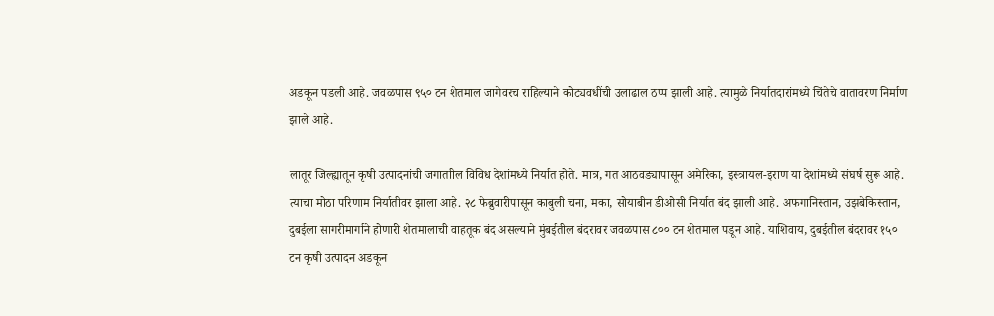अडकून पडली आहे. जवळपास ९५० टन शेतमाल जागेवरच राहिल्याने कोट्यवधींची उलाढाल ठप्प झाली आहे. त्यामुळे निर्यातदारांमध्ये चिंतेचे वातावरण निर्माण झाले आहे.

लातूर जिल्ह्यातून कृषी उत्पादनांची जगाताील विविध देशांमध्ये निर्यात होते. मात्र, गत आठवड्यापासून अमेरिका, इस्त्रायल-इराण या देशांमध्ये संघर्ष सुरू आहे. त्याचा मोठा परिणाम निर्यातीवर झाला आहे. २८ फेब्रुवारीपासून काबुली चना, मका, सोयाबीन डीओसी निर्यात बंद झाली आहे. अफगानिस्तान, उझबेकिस्तान, दुबईला सागरीमार्गाने होणारी शेतमालाची वाहतूक बंद असल्याने मुंबईतील बंदरावर जवळपास ८०० टन शेतमाल पडून आहे. याशिवाय, दुबईतील बंदरावर १५० टन कृषी उत्पादन अडकून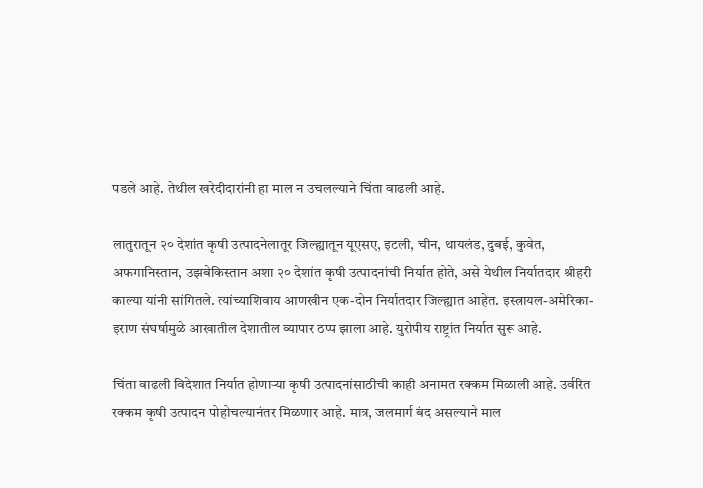पडले आहे. तेथील खरेदीदारांनी हा माल न उचलल्याने चिंता वाढली आहे.

लातुरातून २० देशांत कृषी उत्पादनेलातूर जिल्ह्यातून यूएसए, इटली, चीन, थायलंड, दुबई, कुवेत, अफगानिस्तान, उझबेकिस्तान अशा २० देशांत कृषी उत्पादनांची निर्यात होते, असे येथील निर्यातदार श्रीहरी काल्या यांनी सांगितले. त्यांच्याशिवाय आणखीन एक-दोन निर्यातदार जिल्ह्यात आहेत. इस्त्रायल-अमेरिका-इराण संघर्षामुळे आखातील देशातील व्यापार ठप्प झाला आहे. युरोपीय राष्ट्रांत निर्यात सुरू आहे.

चिंता वाढली विदेशात निर्यात होणाऱ्या कृषी उत्पादनांसाठीची काही अनामत रक्कम मिळाली आहे. उर्वरित रक्कम कृषी उत्पादन पोहोचल्यानंतर मिळणार आहे. मात्र, जलमार्ग बंद असल्याने माल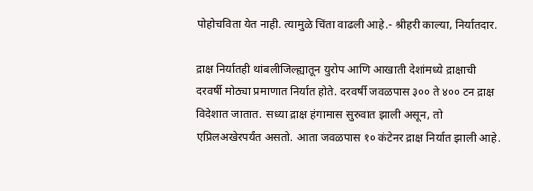पोहोचविता येत नाही. त्यामुळे चिंता वाढली आहे.- श्रीहरी काल्या, निर्यातदार.

द्राक्ष निर्यातही थांबलीजिल्ह्यातून युरोप आणि आखाती देशांमध्ये द्राक्षाची दरवर्षी मोठ्या प्रमाणात निर्यात होते. दरवर्षी जवळपास ३०० ते ४०० टन द्राक्ष विदेशात जातात. सध्या द्राक्ष हंगामास सुरुवात झाली असून, तो एप्रिलअखेरपर्यंत असतो. आता जवळपास १० कंटेनर द्राक्ष निर्यात झाली आहे.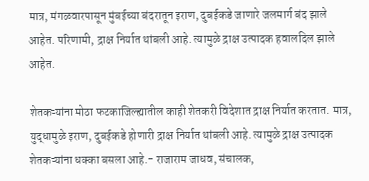मात्र, मंगळवारपासून मुंबईच्या बंदरातून इराण, दुबईकडे जाणारे जलमार्ग बंद झाले आहेत. परिणामी, द्राक्ष निर्यात थांबली आहे. त्यामुळे द्राक्ष उत्पादक हवालदिल झाले आहेत.

शेतकऱ्यांना मोठा फटकाजिल्ह्यातील काही शेतकरी विदेशात द्राक्ष निर्यात करतात. मात्र, युद्धामुळे इराण, दुबईकडे होणारी द्राक्ष निर्यात थांबली आहे. त्यामुळे द्राक्ष उत्पादक शेतकऱ्यांना धक्का बसला आहे.- राजाराम जाधव, संचालक,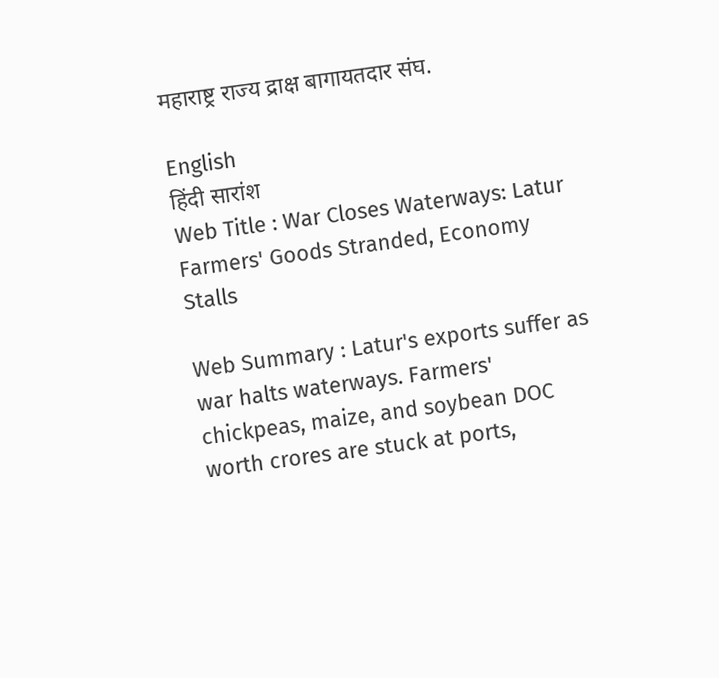महाराष्ट्र राज्य द्राक्ष बागायतदार संघ.

English
हिंदी सारांश
Web Title : War Closes Waterways: Latur Farmers' Goods Stranded, Economy Stalls

Web Summary : Latur's exports suffer as war halts waterways. Farmers' chickpeas, maize, and soybean DOC worth crores are stuck at ports,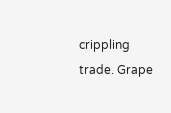crippling trade. Grape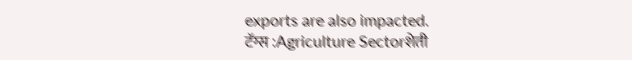exports are also impacted.
टॅग्स :Agriculture Sectorशेती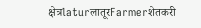क्षेत्रlaturलातूरFarmerशेतकरी